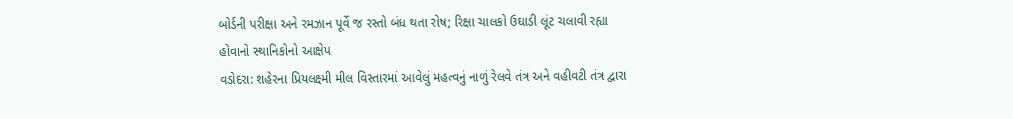બોર્ડની પરીક્ષા અને રમઝાન પૂર્વે જ રસ્તો બંધ થતા રોષ; રિક્ષા ચાલકો ઉઘાડી લૂંટ ચલાવી રહ્યા હોવાનો સ્થાનિકોનો આક્ષેપ
વડોદરા: શહેરના પ્રિયલક્ષ્મી મીલ વિસ્તારમાં આવેલું મહત્વનું નાળું રેલવે તંત્ર અને વહીવટી તંત્ર દ્વારા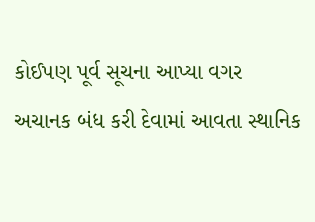કોઈપણ પૂર્વ સૂચના આપ્યા વગર અચાનક બંધ કરી દેવામાં આવતા સ્થાનિક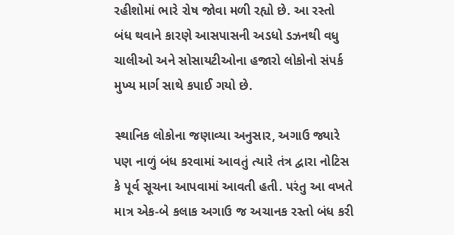રહીશોમાં ભારે રોષ જોવા મળી રહ્યો છે. આ રસ્તો બંધ થવાને કારણે આસપાસની અડધો ડઝનથી વધુ ચાલીઓ અને સોસાયટીઓના હજારો લોકોનો સંપર્ક મુખ્ય માર્ગ સાથે કપાઈ ગયો છે.

સ્થાનિક લોકોના જણાવ્યા અનુસાર, અગાઉ જ્યારે પણ નાળું બંધ કરવામાં આવતું ત્યારે તંત્ર દ્વારા નોટિસ કે પૂર્વ સૂચના આપવામાં આવતી હતી. પરંતુ આ વખતે માત્ર એક-બે કલાક અગાઉ જ અચાનક રસ્તો બંધ કરી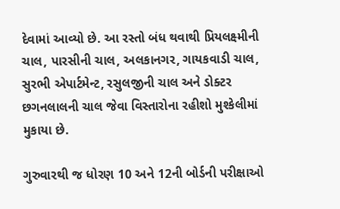દેવામાં આવ્યો છે. આ રસ્તો બંધ થવાથી પ્રિયલક્ષ્મીની ચાલ, પારસીની ચાલ, અલકાનગર, ગાયકવાડી ચાલ, સુરભી એપાર્ટમેન્ટ, રસુલજીની ચાલ અને ડોક્ટર છગનલાલની ચાલ જેવા વિસ્તારોના રહીશો મુશ્કેલીમાં મુકાયા છે.

ગુરુવારથી જ ધોરણ 10 અને 12ની બોર્ડની પરીક્ષાઓ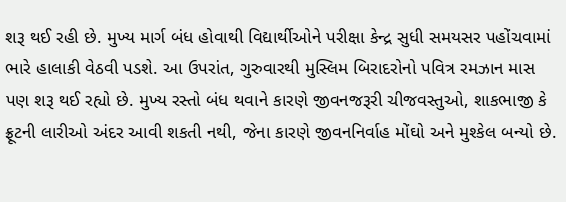શરૂ થઈ રહી છે. મુખ્ય માર્ગ બંધ હોવાથી વિદ્યાર્થીઓને પરીક્ષા કેન્દ્ર સુધી સમયસર પહોંચવામાં ભારે હાલાકી વેઠવી પડશે. આ ઉપરાંત, ગુરુવારથી મુસ્લિમ બિરાદરોનો પવિત્ર રમઝાન માસ પણ શરૂ થઈ રહ્યો છે. મુખ્ય રસ્તો બંધ થવાને કારણે જીવનજરૂરી ચીજવસ્તુઓ, શાકભાજી કે ફ્રૂટની લારીઓ અંદર આવી શકતી નથી, જેના કારણે જીવનનિર્વાહ મોંઘો અને મુશ્કેલ બન્યો છે.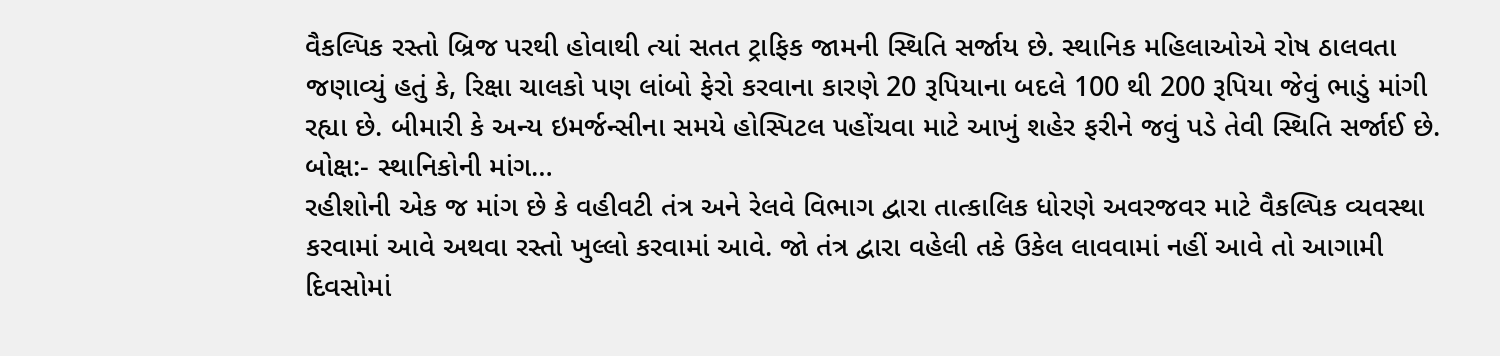વૈકલ્પિક રસ્તો બ્રિજ પરથી હોવાથી ત્યાં સતત ટ્રાફિક જામની સ્થિતિ સર્જાય છે. સ્થાનિક મહિલાઓએ રોષ ઠાલવતા જણાવ્યું હતું કે, રિક્ષા ચાલકો પણ લાંબો ફેરો કરવાના કારણે 20 રૂપિયાના બદલે 100 થી 200 રૂપિયા જેવું ભાડું માંગી રહ્યા છે. બીમારી કે અન્ય ઇમર્જન્સીના સમયે હોસ્પિટલ પહોંચવા માટે આખું શહેર ફરીને જવું પડે તેવી સ્થિતિ સર્જાઈ છે.
બોક્ષ:- સ્થાનિકોની માંગ…
રહીશોની એક જ માંગ છે કે વહીવટી તંત્ર અને રેલવે વિભાગ દ્વારા તાત્કાલિક ધોરણે અવરજવર માટે વૈકલ્પિક વ્યવસ્થા કરવામાં આવે અથવા રસ્તો ખુલ્લો કરવામાં આવે. જો તંત્ર દ્વારા વહેલી તકે ઉકેલ લાવવામાં નહીં આવે તો આગામી દિવસોમાં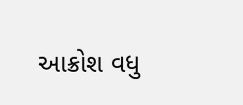આક્રોશ વધુ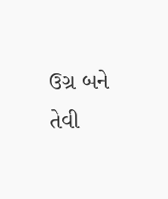ઉગ્ર બને તેવી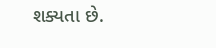શક્યતા છે.